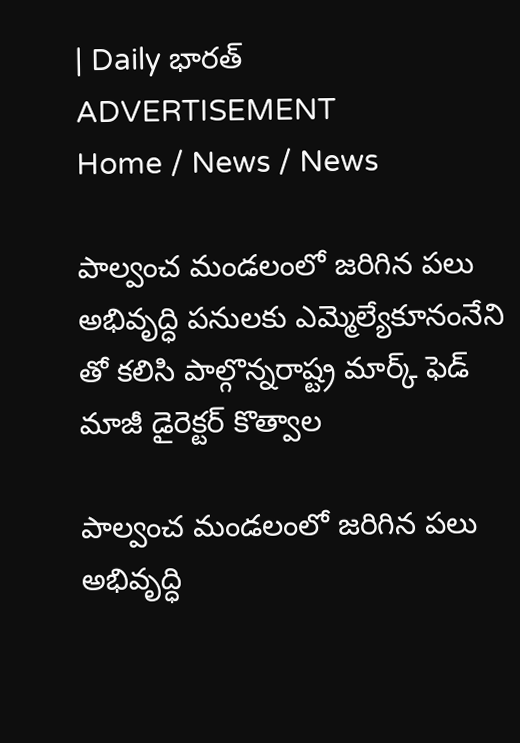| Daily భారత్
ADVERTISEMENT
Home / News / News

పాల్వంచ మండలంలో జరిగిన పలు అభివృద్ధి పనులకు ఎమ్మెల్యేకూనంనేని తో కలిసి పాల్గొన్నరాష్ట్ర మార్క్ ఫెడ్ మాజీ డైరెక్టర్ కొత్వాల

పాల్వంచ మండలంలో జరిగిన పలు అభివృద్ధి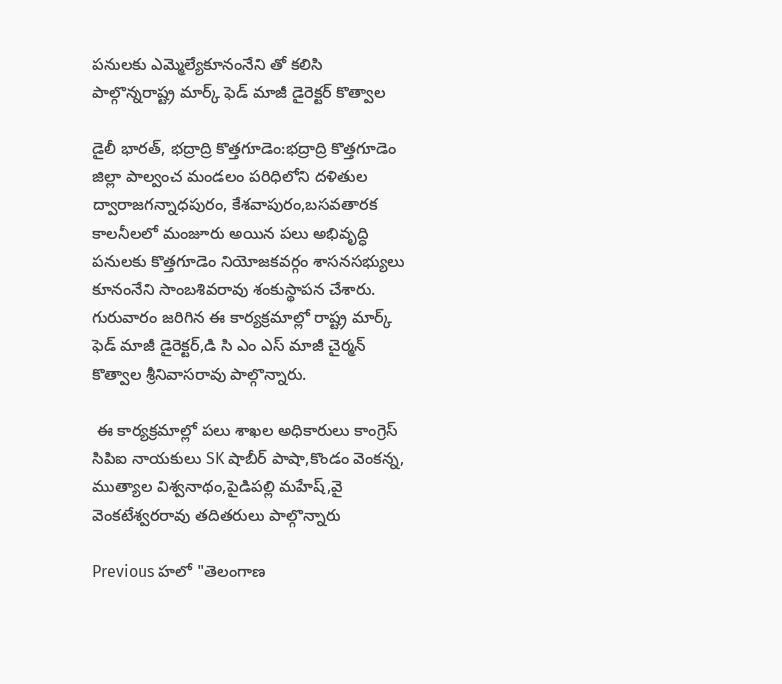పనులకు ఎమ్మెల్యేకూనంనేని తో కలిసి పాల్గొన్నరాష్ట్ర మార్క్ ఫెడ్ మాజీ డైరెక్టర్ కొత్వాల

డైలీ భారత్, భద్రాద్రి కొత్తగూడెం:భద్రాద్రి కొత్తగూడెం జిల్లా పాల్వంచ మండలం పరిధిలోని దళితుల ద్వారాజగన్నాధపురం, కేశవాపురం,బసవతారక కాలనీలలో మంజూరు అయిన పలు అభివృద్ధి పనులకు కొత్తగూడెం నియోజకవర్గం శాసనసభ్యులు కూనంనేని సాంబశివరావు శంకుస్థాపన చేశారు. గురువారం జరిగిన ఈ కార్యక్రమాల్లో రాష్ట్ర మార్క్ ఫెడ్ మాజీ డైరెక్టర్,డి సి ఎం ఎస్ మాజీ చైర్మన్ కొత్వాల శ్రీనివాసరావు పాల్గొన్నారు.

 ఈ కార్యక్రమాల్లో పలు శాఖల అధికారులు కాంగ్రెస్ సిపిఐ నాయకులు SK షాబీర్ పాషా,కొండం వెంకన్న, ముత్యాల విశ్వనాథం,పైడిపల్లి మహేష్,వై వెంకటేశ్వరరావు తదితరులు పాల్గొన్నారు

Previous హలో "తెలంగాణ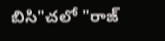బిసి"చలో "రాజ్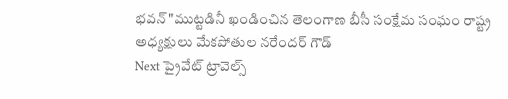భవన్"ముట్టడినీ ఖండించిన తెలంగాణ బీసీ సంక్షేమ సంఘం రాష్ట్ర అధ్యక్షులు మేకపోతుల నరేందర్ గౌడ్
Next ప్రైవేట్‌ ట్రావెల్స్‌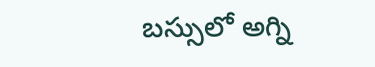బస్సులో అగ్ని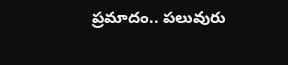ప్రమాదం.. పలువురు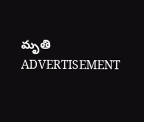మృతి
ADVERTISEMENT